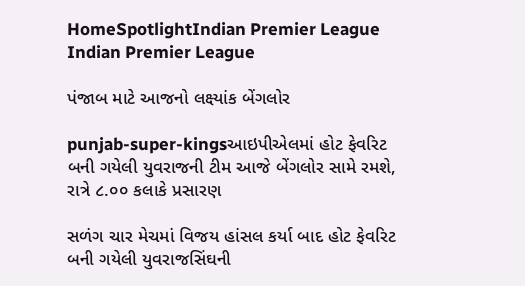HomeSpotlightIndian Premier League Indian Premier League

પંજાબ માટે આજનો લક્ષ્યાંક બેંગલોર

punjab-super-kingsઆઇપીએલમાં હોટ ફેવરિટ બની ગયેલી યુવરાજની ટીમ આજે બેંગલોર સામે રમશે, રાત્રે ૮.૦૦ કલાકે પ્રસારણ

સળંગ ચાર મેચમાં વિજય હાંસલ કર્યા બાદ હોટ ફેવરિટ બની ગયેલી યુવરાજસિંઘની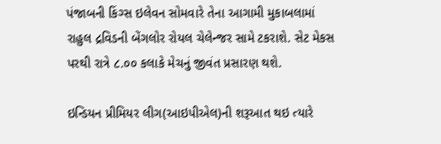પંજાબની કિંગ્સ ઇલેવન સોમવારે તેના આગામી મુકાબલામાં રાહુલ દ્રવિડની બેંગલોર રોયલ ચેલેન્જર સામે ટકરાશે. સેટ મેકસ પરથી રાત્રે ૮.૦૦ કલાકે મેચનું જીવંત પ્રસારણ થશે.

ઇન્ડિયન પ્રીમિયર લીગ(આઇપીએલ)ની શરૂઆત થઇ ત્યારે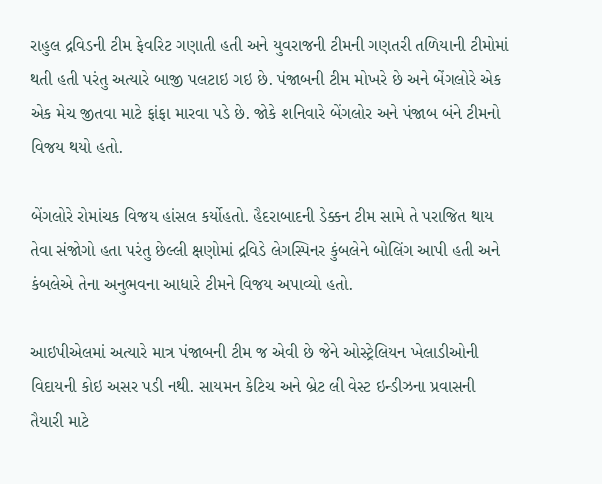રાહુલ દ્રવિડની ટીમ ફેવરિટ ગણાતી હતી અને યુવરાજની ટીમની ગણતરી તળિયાની ટીમોમાં થતી હતી પરંતુ અત્યારે બાજી પલટાઇ ગઇ છે. પંજાબની ટીમ મોખરે છે અને બેંગલોરે એક એક મેચ જીતવા માટે ફાંફા મારવા પડે છે. જોકે શનિવારે બેંગલોર અને પંજાબ બંને ટીમનો વિજય થયો હતો.

બેંગલોરે રોમાંચક વિજય હાંસલ કર્યોહતો. હૈદરાબાદની ડેક્કન ટીમ સામે તે પરાજિત થાય તેવા સંજોગો હતા પરંતુ છેલ્લી ક્ષણોમાં દ્રવિડે લેગસ્પિનર કુંબલેને બોલિંગ આપી હતી અને કંબલેએ તેના અનુભવના આધારે ટીમને વિજય અપાવ્યો હતો.

આઇપીએલમાં અત્યારે માત્ર પંજાબની ટીમ જ એવી છે જેને ઓસ્ટ્રેલિયન ખેલાડીઓની વિદાયની કોઇ અસર પડી નથી. સાયમન કેટિચ અને બ્રેટ લી વેસ્ટ ઇન્ડીઝના પ્રવાસની તૈયારી માટે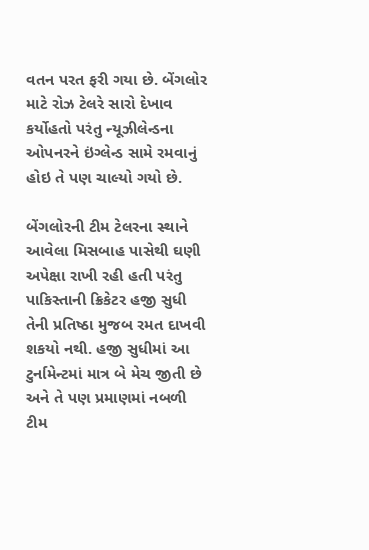વતન પરત ફરી ગયા છે. બેંગલોર માટે રોઝ ટેલરે સારો દેખાવ કર્યોહતો પરંતુ ન્યૂઝીલેન્ડના ઓપનરને ઇંગ્લેન્ડ સામે રમવાનું હોઇ તે પણ ચાલ્યો ગયો છે.

બેંગલોરની ટીમ ટેલરના સ્થાને આવેલા મિસબાહ પાસેથી ઘણી અપેક્ષા રાખી રહી હતી પરંતુ પાકિસ્તાની ક્રિકેટર હજી સુધી તેની પ્રતિષ્ઠા મુજબ રમત દાખવી શકયો નથી. હજી સુધીમાં આ ટુર્નામેન્ટમાં માત્ર બે મેચ જીતી છે અને તે પણ પ્રમાણમાં નબળી ટીમ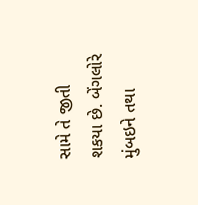સામે તે જીતી શકયા છે. બેંગલોરે મુંબઇને તથા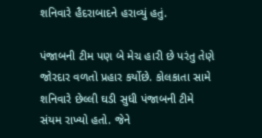શનિવારે હૈદરાબાદને હરાવ્યું હતું.

પંજાબની ટીમ પણ બે મેચ હારી છે પરંતુ તેણે જોરદાર વળતો પ્રહાર કર્યોછે. કોલકાતા સામે શનિવારે છેલ્લી ઘડી સુધી પંજાબની ટીમે સંયમ રાખ્યો હતો. જેને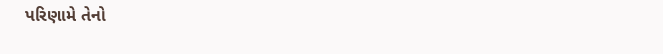પરિણામે તેનો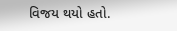વિજય થયો હતો.